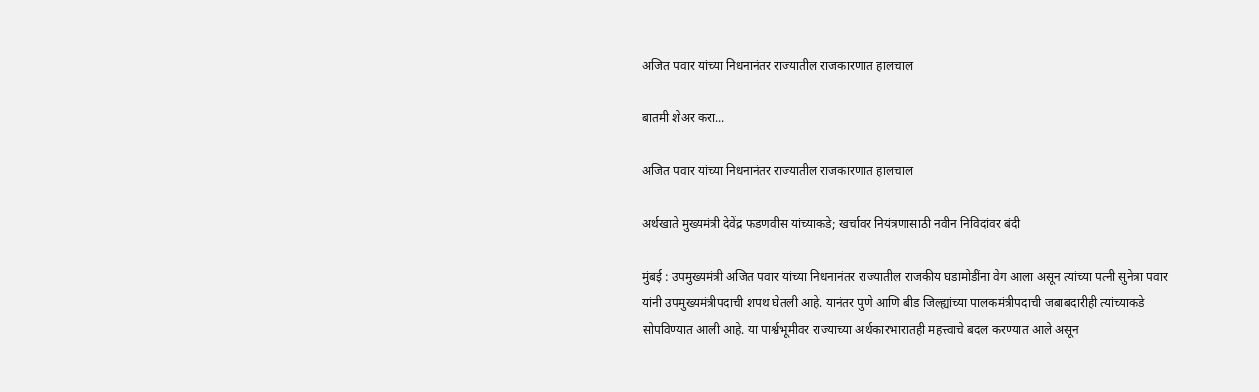अजित पवार यांच्या निधनानंतर राज्यातील राजकारणात हालचाल

बातमी शेअर करा...

अजित पवार यांच्या निधनानंतर राज्यातील राजकारणात हालचाल

अर्थखाते मुख्यमंत्री देवेंद्र फडणवीस यांच्याकडे; खर्चावर नियंत्रणासाठी नवीन निविदांवर बंदी

मुंबई : उपमुख्यमंत्री अजित पवार यांच्या निधनानंतर राज्यातील राजकीय घडामोडींना वेग आला असून त्यांच्या पत्नी सुनेत्रा पवार यांनी उपमुख्यमंत्रीपदाची शपथ घेतली आहे. यानंतर पुणे आणि बीड जिल्ह्यांच्या पालकमंत्रीपदाची जबाबदारीही त्यांच्याकडे सोपविण्यात आली आहे. या पार्श्वभूमीवर राज्याच्या अर्थकारभारातही महत्त्वाचे बदल करण्यात आले असून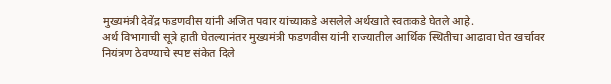मुख्यमंत्री देवेंद्र फडणवीस यांनी अजित पवार यांच्याकडे असलेले अर्थखाते स्वतःकडे घेतले आहे.
अर्थ विभागाची सूत्रे हाती घेतल्यानंतर मुख्यमंत्री फडणवीस यांनी राज्यातील आर्थिक स्थितीचा आढावा घेत खर्चावर नियंत्रण ठेवण्याचे स्पष्ट संकेत दिले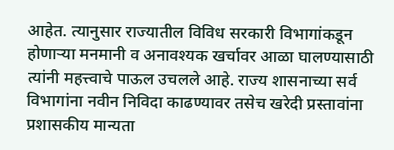आहेत. त्यानुसार राज्यातील विविध सरकारी विभागांकडून होणाऱ्या मनमानी व अनावश्यक खर्चावर आळा घालण्यासाठी त्यांनी महत्त्वाचे पाऊल उचलले आहे. राज्य शासनाच्या सर्व विभागांना नवीन निविदा काढण्यावर तसेच खरेदी प्रस्तावांना प्रशासकीय मान्यता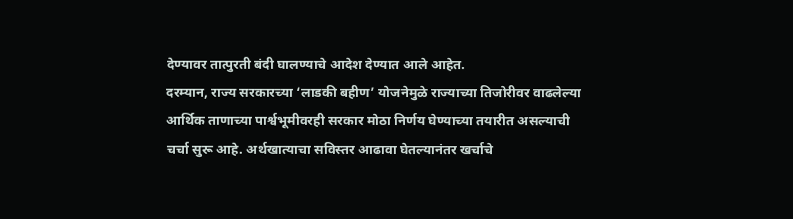देण्यावर तात्पुरती बंदी घालण्याचे आदेश देण्यात आले आहेत.
दरम्यान, राज्य सरकारच्या ‘लाडकी बहीण’ योजनेमुळे राज्याच्या तिजोरीवर वाढलेल्या आर्थिक ताणाच्या पार्श्वभूमीवरही सरकार मोठा निर्णय घेण्याच्या तयारीत असल्याची चर्चा सुरू आहे. अर्थखात्याचा सविस्तर आढावा घेतल्यानंतर खर्चाचे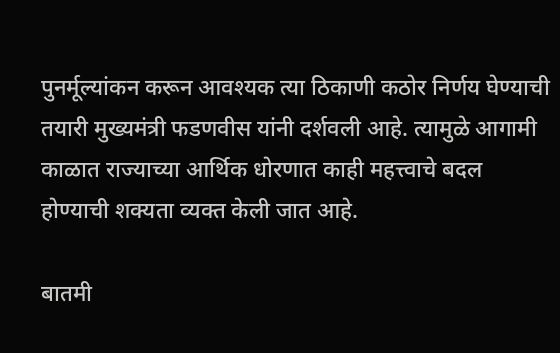पुनर्मूल्यांकन करून आवश्यक त्या ठिकाणी कठोर निर्णय घेण्याची तयारी मुख्यमंत्री फडणवीस यांनी दर्शवली आहे. त्यामुळे आगामी काळात राज्याच्या आर्थिक धोरणात काही महत्त्वाचे बदल होण्याची शक्यता व्यक्त केली जात आहे.

बातमी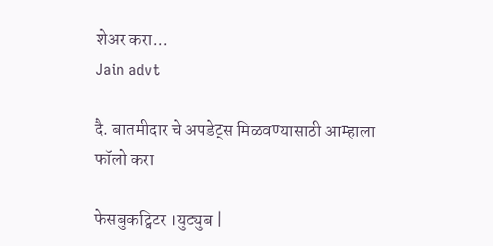शेअर करा...
Jain advt

दै. बातमीदार चे अपडेट्स मिळवण्यासाठी आम्हाला फॉलो करा

फेसबुकट्विटर ।युट्युब |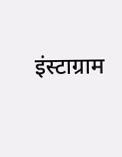इंस्टाग्राम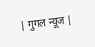| गुगल न्यूज |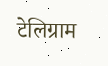टेलिग्राम